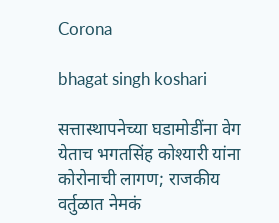Corona

bhagat singh koshari

सत्तास्थापनेच्या घडामोडींना वेग येताच भगतसिंह कोश्यारी यांना कोरोनाची लागण; राजकीय वर्तुळात नेमकं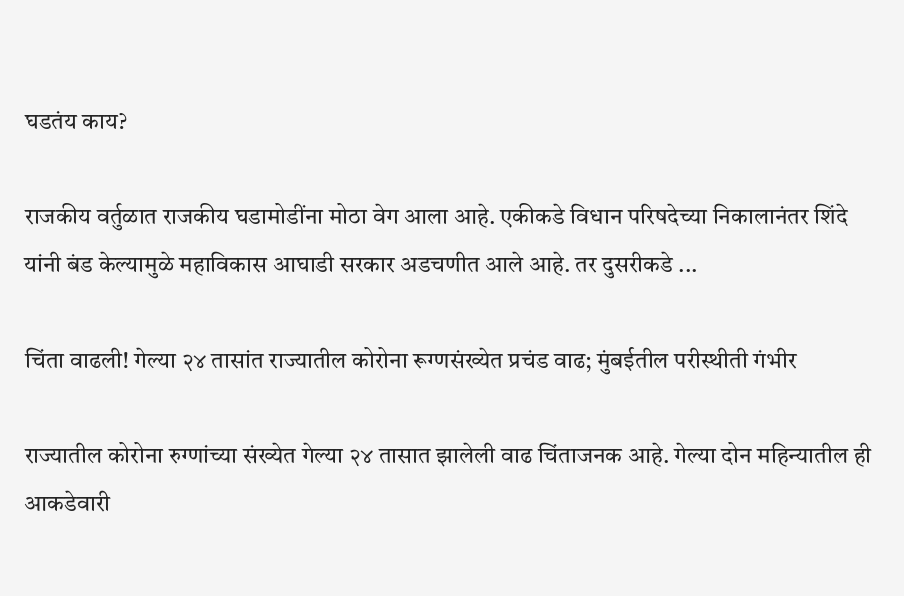घडतंय काय?

राजकीय वर्तुळात राजकीय घडामोडींना मोठा वेग आला आहे. एकीकडे विधान परिषदेच्या निकालानंतर शिंदे यांनी बंड केल्यामुळे महाविकास आघाडी सरकार अडचणीत आले आहे. तर दुसरीकडे ...

चिंता वाढली! गेल्या २४ तासांत राज्यातील कोरोना रूग्णसंख्येत प्रचंड वाढ; मुंबईतील परीस्थीती गंभीर

राज्यातील कोरोना रुग्णांच्या संख्येत गेल्या २४ तासात झालेली वाढ चिंताजनक आहे. गेल्या दोन महिन्यातील ही आकडेवारी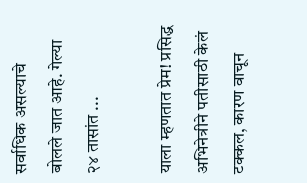सर्वाधिक असल्याचे बोलले जात आहे. गेल्या २४ तासांत ...

याला म्हणतात प्रेम! प्रसिद्ध अभिनेत्रीने पतीसाठी केलं टक्कल, कारण वाचून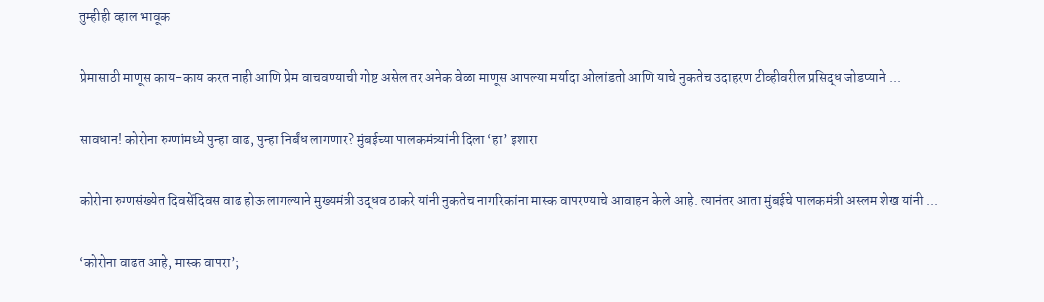तुम्हीही व्हाल भावूक

प्रेमासाठी माणूस काय-काय करत नाही आणि प्रेम वाचवण्याची गोष्ट असेल तर अनेक वेळा माणूस आपल्या मर्यादा ओलांडतो आणि याचे नुकतेच उदाहरण टीव्हीवरील प्रसिद्ध जोडप्याने ...

सावधान! कोरोना रुग्णांमध्ये पुन्हा वाढ, पुन्हा निर्बंध लागणार? मुंबईच्या पालकमंत्र्यांनी दिला ‘हा’ इशारा

कोरोना रुग्णसंख्येत दिवसेंदिवस वाढ होऊ लागल्याने मुख्यमंत्री उद्धव ठाकरे यांनी नुकतेच नागरिकांना मास्क वापरण्याचे आवाहन केले आहे. त्यानंतर आता मुंबईचे पालकमंत्री अस्लम शेख यांनी ...

‘कोरोना वाढत आहे, मास्क वापरा’;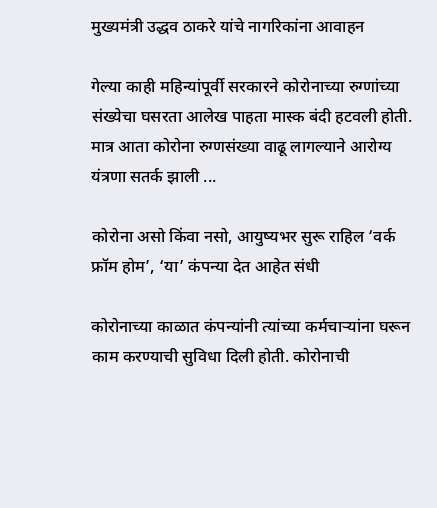मुख्यमंत्री उद्धव ठाकरे यांचे नागरिकांना आवाहन

गेल्या काही महिन्यांपूर्वी सरकारने कोरोनाच्या रुग्णांच्या संख्येचा घसरता आलेख पाहता मास्क बंदी हटवली होती. मात्र आता कोरोना रुग्णसंख्या वाढू लागल्याने आरोग्य यंत्रणा सतर्क झाली ...

कोरोना असो किंवा नसो, आयुष्यभर सुरू राहिल ‘वर्क फ्रॉम होम’, ‘या’ कंपन्या देत आहेत संधी

कोरोनाच्या काळात कंपन्यांनी त्यांच्या कर्मचाऱ्यांना घरून काम करण्याची सुविधा दिली होती. कोरोनाची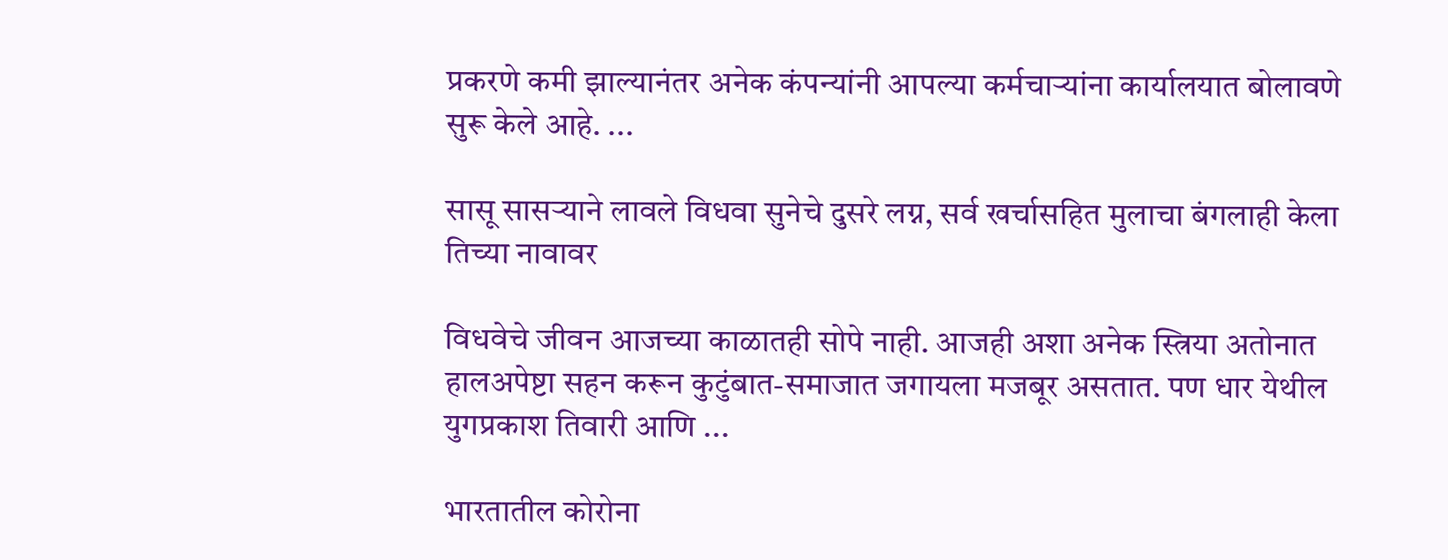प्रकरणे कमी झाल्यानंतर अनेक कंपन्यांनी आपल्या कर्मचाऱ्यांना कार्यालयात बोलावणे सुरू केले आहे. ...

सासू सासऱ्याने लावले विधवा सुनेचे दुसरे लग्न, सर्व खर्चासहित मुलाचा बंगलाही केला तिच्या नावावर

विधवेचे जीवन आजच्या काळातही सोपे नाही. आजही अशा अनेक स्त्रिया अतोनात हालअपेष्टा सहन करून कुटुंबात-समाजात जगायला मजबूर असतात. पण धार येथील युगप्रकाश तिवारी आणि ...

भारतातील कोरोना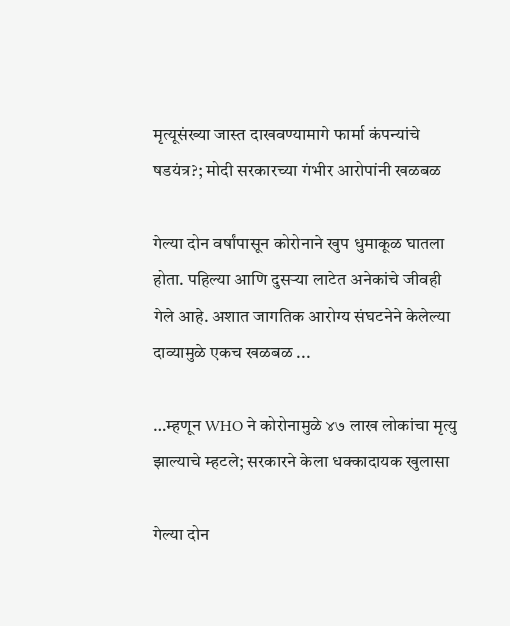मृत्यूसंख्या जास्त दाखवण्यामागे फार्मा कंपन्यांचे षडयंत्र?; मोदी सरकारच्या गंभीर आरोपांनी खळबळ

गेल्या दोन वर्षांपासून कोरोनाने खुप धुमाकूळ घातला होता. पहिल्या आणि दुसऱ्या लाटेत अनेकांचे जीवही गेले आहे. अशात जागतिक आरोग्य संघटनेने केलेल्या दाव्यामुळे एकच खळबळ ...

…म्हणून WHO ने कोरोनामुळे ४७ लाख लोकांचा मृत्यु झाल्याचे म्हटले; सरकारने केला धक्कादायक खुलासा

गेल्या दोन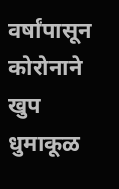वर्षांपासून कोरोनाने खुप धुमाकूळ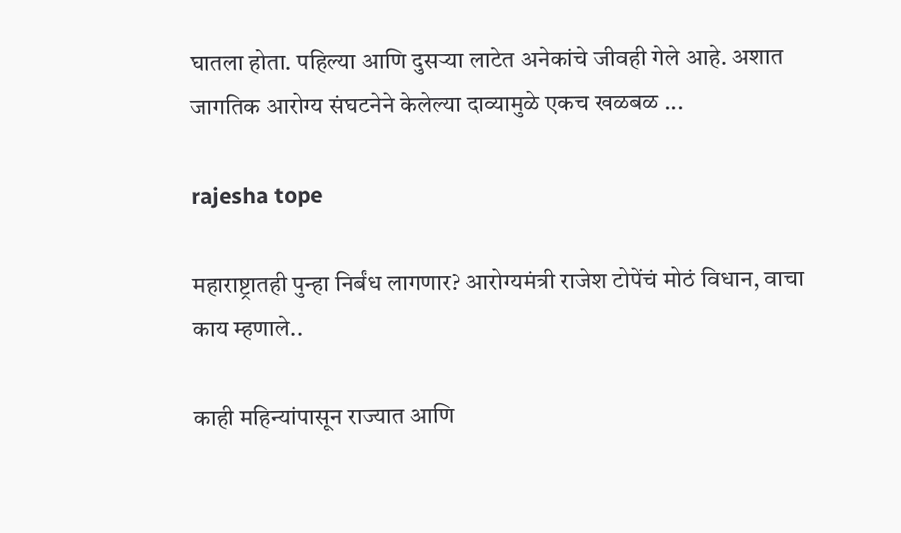घातला होता. पहिल्या आणि दुसऱ्या लाटेत अनेकांचे जीवही गेले आहे. अशात जागतिक आरोग्य संघटनेने केलेल्या दाव्यामुळे एकच खळबळ ...

rajesha tope

महाराष्ट्रातही पुन्हा निर्बंध लागणार? आरोग्यमंत्री राजेश टोपेंचं मोठं विधान, वाचा काय म्हणाले..

काही महिन्यांपासून राज्यात आणि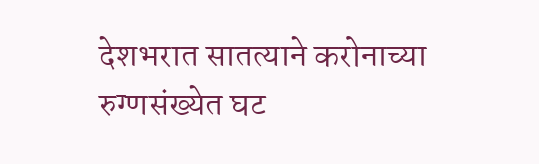देशभरात सातत्याने करोनाच्या रुग्णसंख्येत घट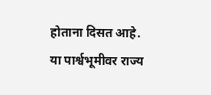होताना दिसत आहे. या पार्श्वभूमीवर राज्य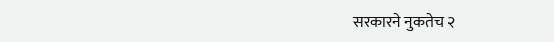सरकारने नुकतेच २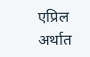एप्रिल अर्थात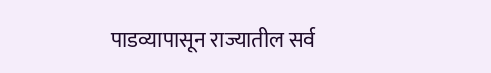पाडव्यापासून राज्यातील सर्व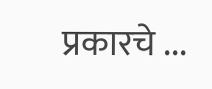प्रकारचे ...